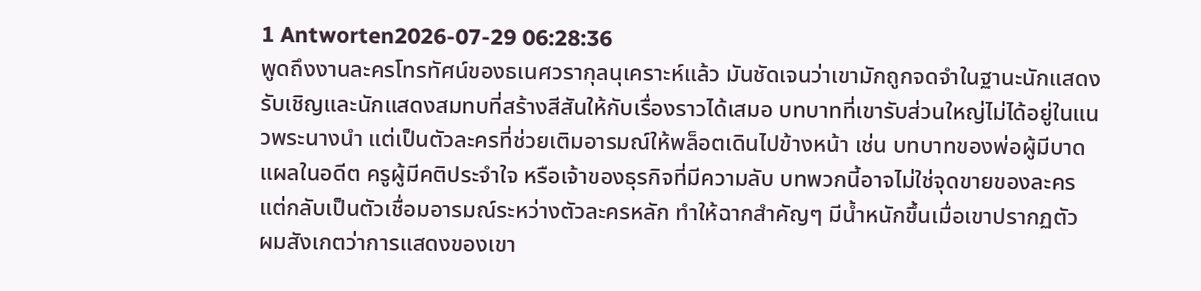1 Antworten2026-07-29 06:28:36
พูดถึงงานละครโทรทัศน์ของธเนศวรากุลนุเคราะห์แล้ว มันชัดเจนว่าเขามักถูกจดจำในฐานะนักแสดงรับเชิญและนักแสดงสมทบที่สร้างสีสันให้กับเรื่องราวได้เสมอ บทบาทที่เขารับส่วนใหญ่ไม่ได้อยู่ในแนวพระนางนำ แต่เป็นตัวละครที่ช่วยเติมอารมณ์ให้พล็อตเดินไปข้างหน้า เช่น บทบาทของพ่อผู้มีบาดแผลในอดีต ครูผู้มีคติประจำใจ หรือเจ้าของธุรกิจที่มีความลับ บทพวกนี้อาจไม่ใช่จุดขายของละคร แต่กลับเป็นตัวเชื่อมอารมณ์ระหว่างตัวละครหลัก ทำให้ฉากสำคัญๆ มีน้ำหนักขึ้นเมื่อเขาปรากฏตัว
ผมสังเกตว่าการแสดงของเขา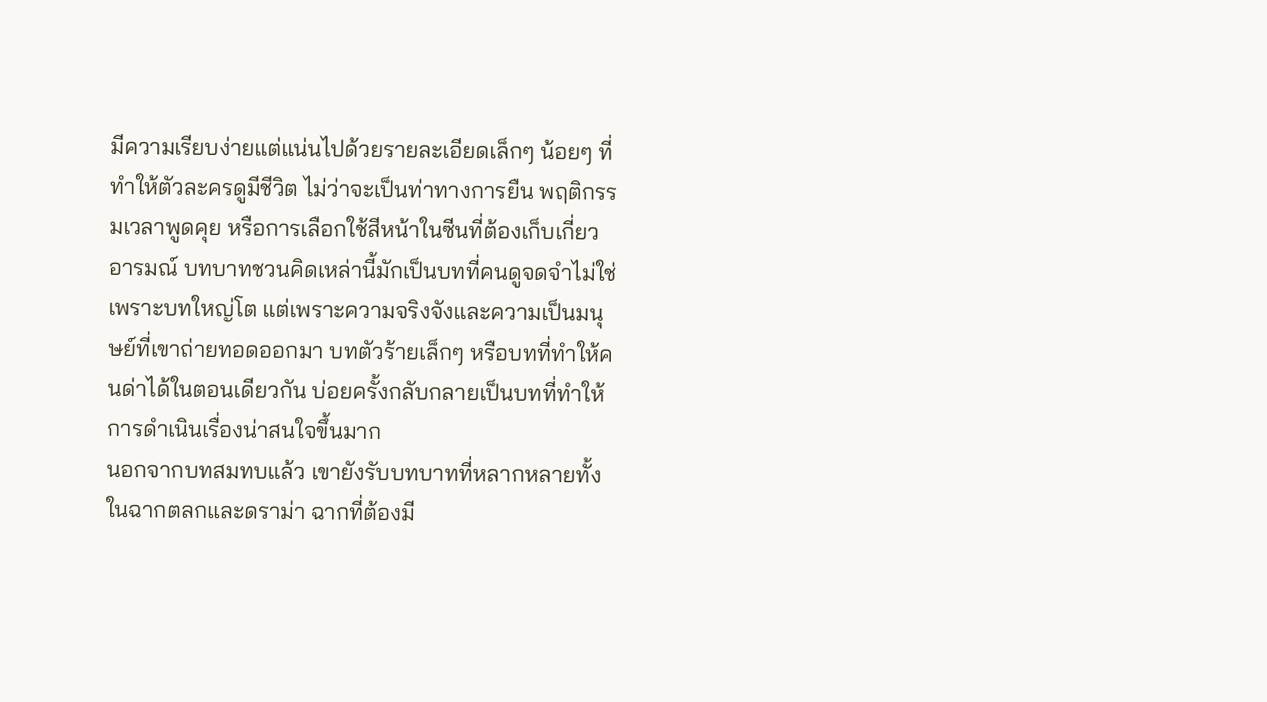มีความเรียบง่ายแต่แน่นไปด้วยรายละเอียดเล็กๆ น้อยๆ ที่ทำให้ตัวละครดูมีชีวิต ไม่ว่าจะเป็นท่าทางการยืน พฤติกรรมเวลาพูดคุย หรือการเลือกใช้สีหน้าในซีนที่ต้องเก็บเกี่ยวอารมณ์ บทบาทชวนคิดเหล่านี้มักเป็นบทที่คนดูจดจำไม่ใช่เพราะบทใหญ่โต แต่เพราะความจริงจังและความเป็นมนุษย์ที่เขาถ่ายทอดออกมา บทตัวร้ายเล็กๆ หรือบทที่ทำให้คนด่าได้ในตอนเดียวกัน บ่อยครั้งกลับกลายเป็นบทที่ทำให้การดำเนินเรื่องน่าสนใจขึ้นมาก
นอกจากบทสมทบแล้ว เขายังรับบทบาทที่หลากหลายทั้งในฉากตลกและดราม่า ฉากที่ต้องมี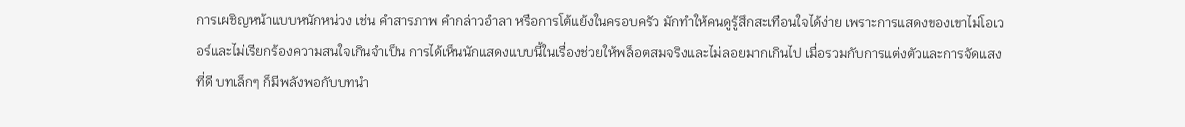การเผชิญหน้าแบบหนักหน่วง เช่น คำสารภาพ คำกล่าวอำลา หรือการโต้แย้งในครอบครัว มักทำให้คนดูรู้สึกสะเทือนใจได้ง่าย เพราะการแสดงของเขาไม่โอเวอร์และไม่เรียกร้องความสนใจเกินจำเป็น การได้เห็นนักแสดงแบบนี้ในเรื่องช่วยให้พล็อตสมจริงและไม่ลอยมากเกินไป เมื่อรวมกับการแต่งตัวและการจัดแสงที่ดี บทเล็กๆ ก็มีพลังพอกับบทนำ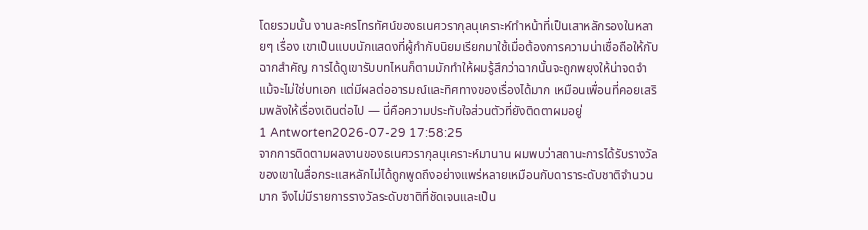โดยรวมนั้น งานละครโทรทัศน์ของธเนศวรากุลนุเคราะห์ทำหน้าที่เป็นเสาหลักรองในหลายๆ เรื่อง เขาเป็นแบบนักแสดงที่ผู้กำกับนิยมเรียกมาใช้เมื่อต้องการความน่าเชื่อถือให้กับฉากสำคัญ การได้ดูเขารับบทไหนก็ตามมักทำให้ผมรู้สึกว่าฉากนั้นจะถูกพยุงให้น่าจดจำ แม้จะไม่ใช่บทเอก แต่มีผลต่ออารมณ์และทิศทางของเรื่องได้มาก เหมือนเพื่อนที่คอยเสริมพลังให้เรื่องเดินต่อไป — นี่คือความประทับใจส่วนตัวที่ยังติดตาผมอยู่
1 Antworten2026-07-29 17:58:25
จากการติดตามผลงานของธเนศวรากุลนุเคราะห์มานาน ผมพบว่าสถานะการได้รับรางวัลของเขาในสื่อกระแสหลักไม่ได้ถูกพูดถึงอย่างแพร่หลายเหมือนกับดาราระดับชาติจำนวนมาก จึงไม่มีรายการรางวัลระดับชาติที่ชัดเจนและเป็น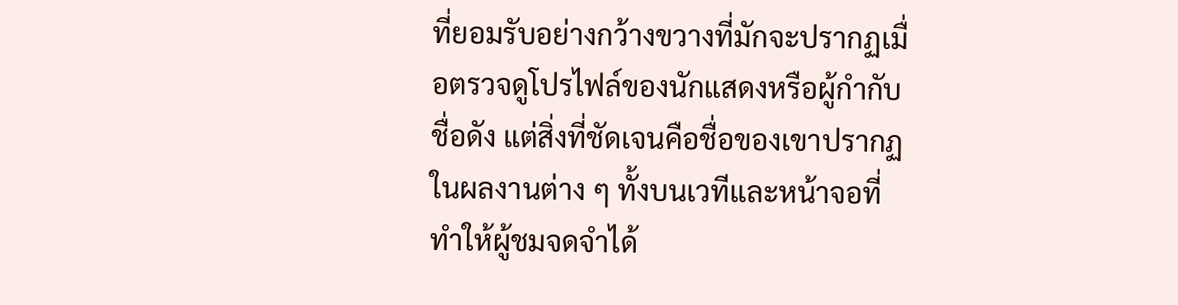ที่ยอมรับอย่างกว้างขวางที่มักจะปรากฏเมื่อตรวจดูโปรไฟล์ของนักแสดงหรือผู้กำกับชื่อดัง แต่สิ่งที่ชัดเจนคือชื่อของเขาปรากฏในผลงานต่าง ๆ ทั้งบนเวทีและหน้าจอที่ทำให้ผู้ชมจดจำได้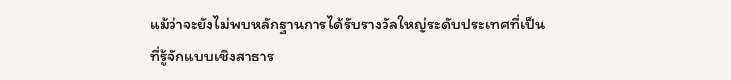แม้ว่าจะยังไม่พบหลักฐานการได้รับรางวัลใหญ่ระดับประเทศที่เป็นที่รู้จักแบบเชิงสาธาร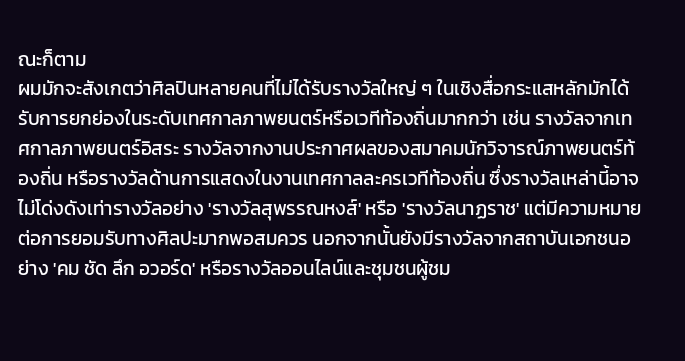ณะก็ตาม
ผมมักจะสังเกตว่าศิลปินหลายคนที่ไม่ได้รับรางวัลใหญ่ ๆ ในเชิงสื่อกระแสหลักมักได้รับการยกย่องในระดับเทศกาลภาพยนตร์หรือเวทีท้องถิ่นมากกว่า เช่น รางวัลจากเทศกาลภาพยนตร์อิสระ รางวัลจากงานประกาศผลของสมาคมนักวิจารณ์ภาพยนตร์ท้องถิ่น หรือรางวัลด้านการแสดงในงานเทศกาลละครเวทีท้องถิ่น ซึ่งรางวัลเหล่านี้อาจไม่โด่งดังเท่ารางวัลอย่าง 'รางวัลสุพรรณหงส์' หรือ 'รางวัลนาฏราช' แต่มีความหมายต่อการยอมรับทางศิลปะมากพอสมควร นอกจากนั้นยังมีรางวัลจากสถาบันเอกชนอย่าง 'คม ชัด ลึก อวอร์ด' หรือรางวัลออนไลน์และชุมชนผู้ชม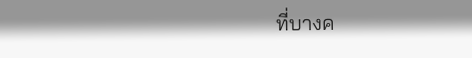ที่บางค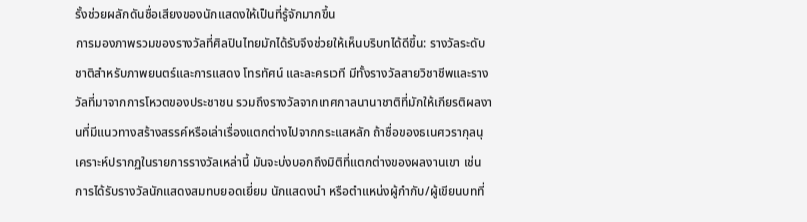รั้งช่วยผลักดันชื่อเสียงของนักแสดงให้เป็นที่รู้จักมากขึ้น
การมองภาพรวมของรางวัลที่ศิลปินไทยมักได้รับจึงช่วยให้เห็นบริบทได้ดีขึ้น: รางวัลระดับชาติสำหรับภาพยนตร์และการแสดง โทรทัศน์ และละครเวที มีทั้งรางวัลสายวิชาชีพและรางวัลที่มาจากการโหวตของประชาชน รวมถึงรางวัลจากเทศกาลนานาชาติที่มักให้เกียรติผลงานที่มีแนวทางสร้างสรรค์หรือเล่าเรื่องแตกต่างไปจากกระแสหลัก ถ้าชื่อของธเนศวรากุลนุเคราะห์ปรากฏในรายการรางวัลเหล่านี้ มันจะบ่งบอกถึงมิติที่แตกต่างของผลงานเขา เช่น การได้รับรางวัลนักแสดงสมทบยอดเยี่ยม นักแสดงนำ หรือตำแหน่งผู้กำกับ/ผู้เขียนบทที่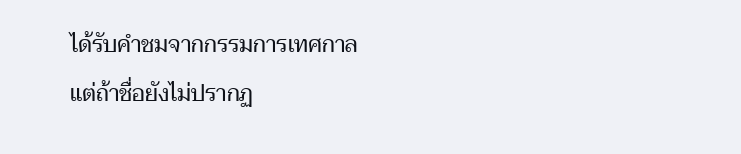ได้รับคำชมจากกรรมการเทศกาล แต่ถ้าชื่อยังไม่ปรากฏ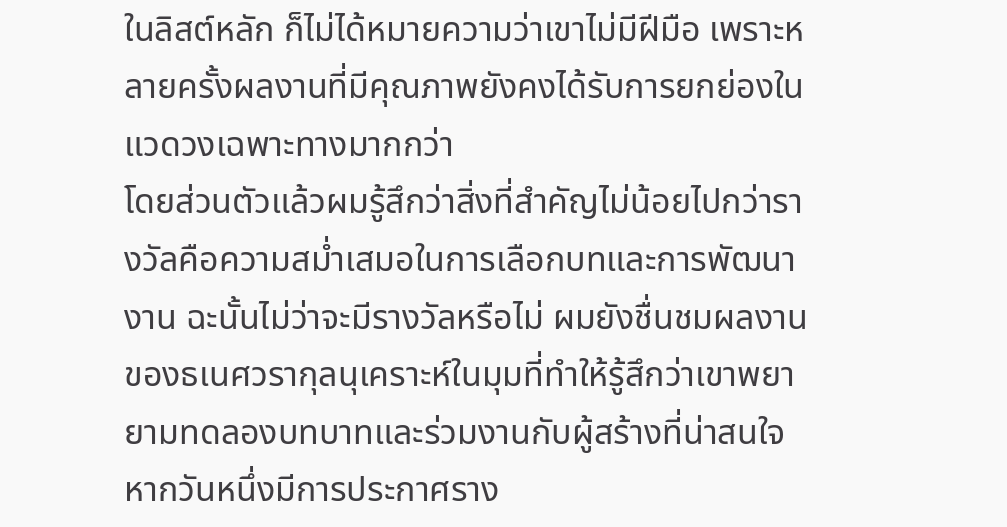ในลิสต์หลัก ก็ไม่ได้หมายความว่าเขาไม่มีฝีมือ เพราะหลายครั้งผลงานที่มีคุณภาพยังคงได้รับการยกย่องในแวดวงเฉพาะทางมากกว่า
โดยส่วนตัวแล้วผมรู้สึกว่าสิ่งที่สำคัญไม่น้อยไปกว่ารางวัลคือความสม่ำเสมอในการเลือกบทและการพัฒนางาน ฉะนั้นไม่ว่าจะมีรางวัลหรือไม่ ผมยังชื่นชมผลงานของธเนศวรากุลนุเคราะห์ในมุมที่ทำให้รู้สึกว่าเขาพยายามทดลองบทบาทและร่วมงานกับผู้สร้างที่น่าสนใจ หากวันหนึ่งมีการประกาศราง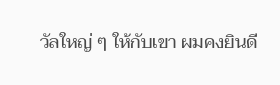วัลใหญ่ ๆ ให้กับเขา ผมคงยินดี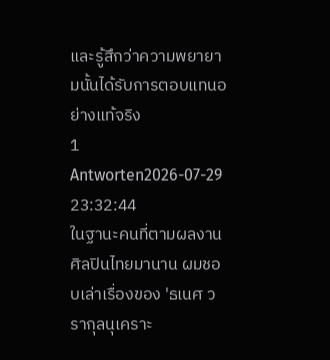และรู้สึกว่าความพยายามนั้นได้รับการตอบแทนอย่างแท้จริง
1 Antworten2026-07-29 23:32:44
ในฐานะคนที่ตามผลงานศิลปินไทยมานาน ผมชอบเล่าเรื่องของ 'ธเนศ วรากุลนุเคราะ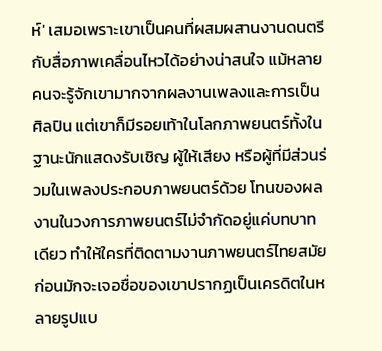ห์' เสมอเพราะเขาเป็นคนที่ผสมผสานงานดนตรีกับสื่อภาพเคลื่อนไหวได้อย่างน่าสนใจ แม้หลายคนจะรู้จักเขามากจากผลงานเพลงและการเป็นศิลปิน แต่เขาก็มีรอยเท้าในโลกภาพยนตร์ทั้งในฐานะนักแสดงรับเชิญ ผู้ให้เสียง หรือผู้ที่มีส่วนร่วมในเพลงประกอบภาพยนตร์ด้วย โทนของผลงานในวงการภาพยนตร์ไม่จำกัดอยู่แค่บทบาทเดียว ทำให้ใครที่ติดตามงานภาพยนตร์ไทยสมัยก่อนมักจะเจอชื่อของเขาปรากฏเป็นเครดิตในหลายรูปแบ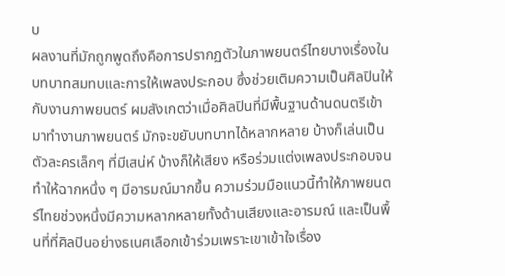บ
ผลงานที่มักถูกพูดถึงคือการปรากฏตัวในภาพยนตร์ไทยบางเรื่องในบทบาทสมทบและการให้เพลงประกอบ ซึ่งช่วยเติมความเป็นศิลปินให้กับงานภาพยนตร์ ผมสังเกตว่าเมื่อศิลปินที่มีพื้นฐานด้านดนตรีเข้ามาทำงานภาพยนตร์ มักจะขยับบทบาทได้หลากหลาย บ้างก็เล่นเป็นตัวละครเล็กๆ ที่มีเสน่ห์ บ้างก็ให้เสียง หรือร่วมแต่งเพลงประกอบจนทำให้ฉากหนึ่ง ๆ มีอารมณ์มากขึ้น ความร่วมมือแนวนี้ทำให้ภาพยนตร์ไทยช่วงหนึ่งมีความหลากหลายทั้งด้านเสียงและอารมณ์ และเป็นพื้นที่ที่ศิลปินอย่างธเนศเลือกเข้าร่วมเพราะเขาเข้าใจเรื่อง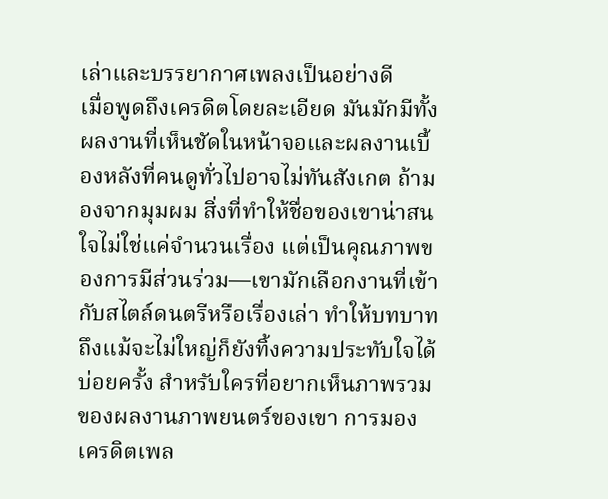เล่าและบรรยากาศเพลงเป็นอย่างดี
เมื่อพูดถึงเครดิตโดยละเอียด มันมักมีทั้งผลงานที่เห็นชัดในหน้าจอและผลงานเบื้องหลังที่คนดูทั่วไปอาจไม่ทันสังเกต ถ้ามองจากมุมผม สิ่งที่ทำให้ชื่อของเขาน่าสนใจไม่ใช่แค่จำนวนเรื่อง แต่เป็นคุณภาพของการมีส่วนร่วม—เขามักเลือกงานที่เข้ากับสไตล์ดนตรีหรือเรื่องเล่า ทำให้บทบาทถึงแม้จะไม่ใหญ่ก็ยังทิ้งความประทับใจได้บ่อยครั้ง สำหรับใครที่อยากเห็นภาพรวมของผลงานภาพยนตร์ของเขา การมองเครดิตเพล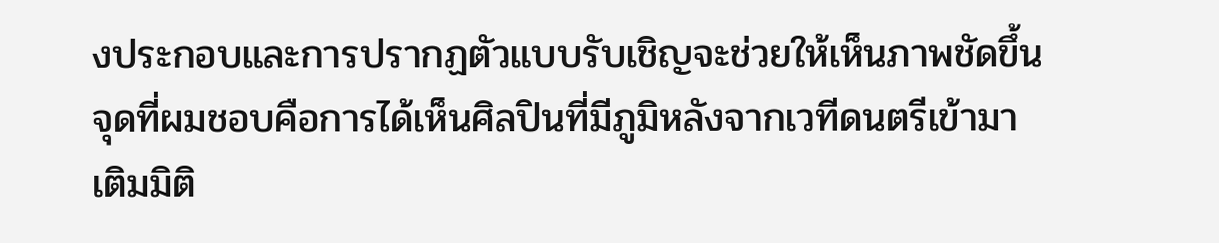งประกอบและการปรากฏตัวแบบรับเชิญจะช่วยให้เห็นภาพชัดขึ้น จุดที่ผมชอบคือการได้เห็นศิลปินที่มีภูมิหลังจากเวทีดนตรีเข้ามาเติมมิติ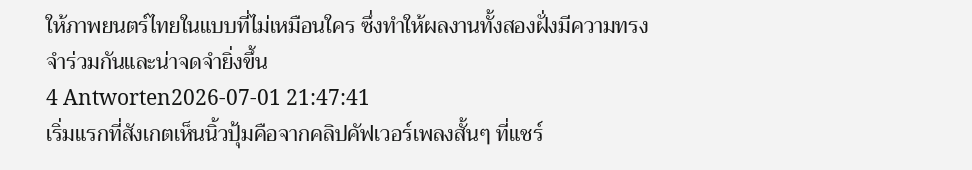ให้ภาพยนตร์ไทยในแบบที่ไม่เหมือนใคร ซึ่งทำให้ผลงานทั้งสองฝั่งมีความทรงจำร่วมกันและน่าจดจำยิ่งขึ้น
4 Antworten2026-07-01 21:47:41
เริ่มแรกที่สังเกตเห็นนิ้วปุ้มคือจากคลิปคัฟเวอร์เพลงสั้นๆ ที่แชร์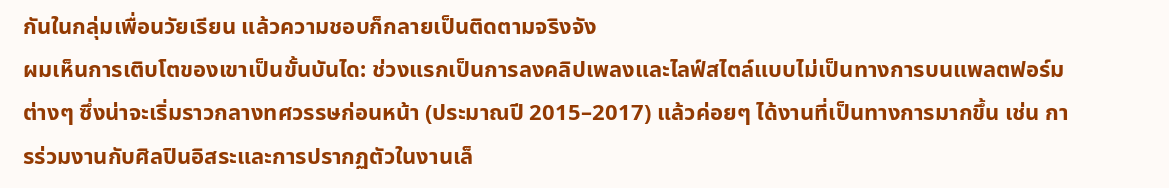กันในกลุ่มเพื่อนวัยเรียน แล้วความชอบก็กลายเป็นติดตามจริงจัง
ผมเห็นการเติบโตของเขาเป็นขั้นบันได: ช่วงแรกเป็นการลงคลิปเพลงและไลฟ์สไตล์แบบไม่เป็นทางการบนแพลตฟอร์มต่างๆ ซึ่งน่าจะเริ่มราวกลางทศวรรษก่อนหน้า (ประมาณปี 2015–2017) แล้วค่อยๆ ได้งานที่เป็นทางการมากขึ้น เช่น การร่วมงานกับศิลปินอิสระและการปรากฏตัวในงานเล็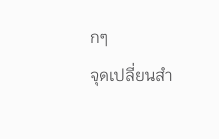กๆ
จุดเปลี่ยนสำ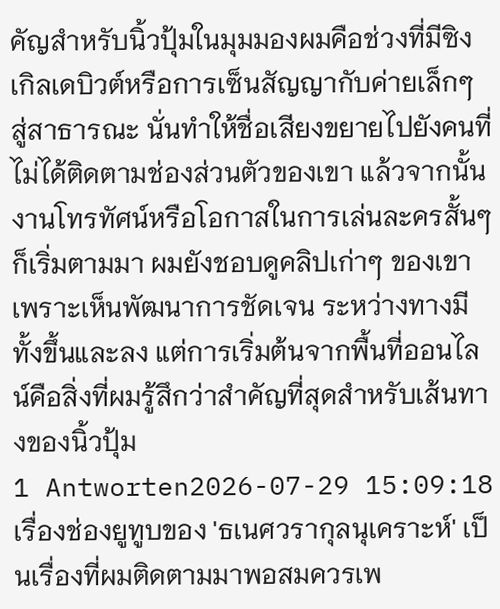คัญสำหรับนิ้วปุ้มในมุมมองผมคือช่วงที่มีซิงเกิลเดบิวต์หรือการเซ็นสัญญากับค่ายเล็กๆ สู่สาธารณะ นั่นทำให้ชื่อเสียงขยายไปยังคนที่ไม่ได้ติดตามช่องส่วนตัวของเขา แล้วจากนั้นงานโทรทัศน์หรือโอกาสในการเล่นละครสั้นๆ ก็เริ่มตามมา ผมยังชอบดูคลิปเก่าๆ ของเขาเพราะเห็นพัฒนาการชัดเจน ระหว่างทางมีทั้งขึ้นและลง แต่การเริ่มต้นจากพื้นที่ออนไลน์คือสิ่งที่ผมรู้สึกว่าสำคัญที่สุดสำหรับเส้นทางของนิ้วปุ้ม
1 Antworten2026-07-29 15:09:18
เรื่องช่องยูทูบของ 'ธเนศวรากุลนุเคราะห์' เป็นเรื่องที่ผมติดตามมาพอสมควรเพ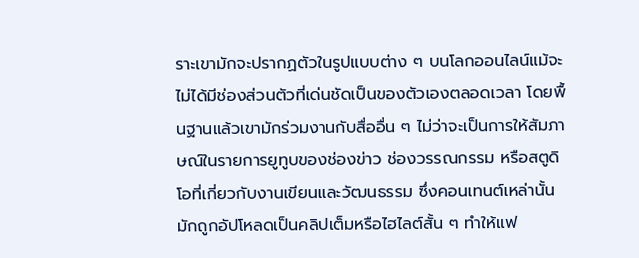ราะเขามักจะปรากฏตัวในรูปแบบต่าง ๆ บนโลกออนไลน์แม้จะไม่ได้มีช่องส่วนตัวที่เด่นชัดเป็นของตัวเองตลอดเวลา โดยพื้นฐานแล้วเขามักร่วมงานกับสื่ออื่น ๆ ไม่ว่าจะเป็นการให้สัมภาษณ์ในรายการยูทูบของช่องข่าว ช่องวรรณกรรม หรือสตูดิโอที่เกี่ยวกับงานเขียนและวัฒนธรรม ซึ่งคอนเทนต์เหล่านั้นมักถูกอัปโหลดเป็นคลิปเต็มหรือไฮไลต์สั้น ๆ ทำให้แฟ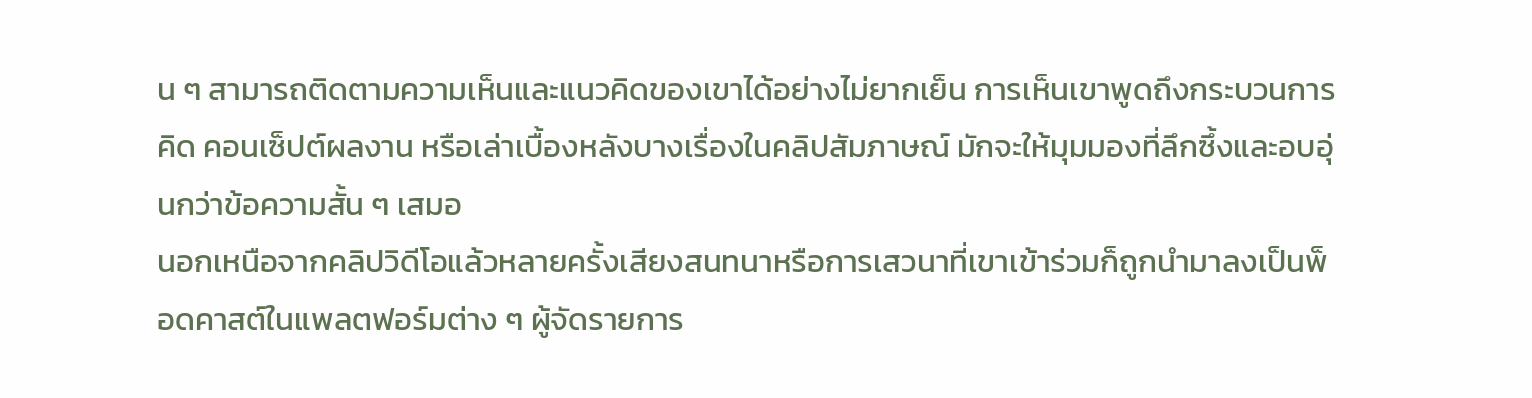น ๆ สามารถติดตามความเห็นและแนวคิดของเขาได้อย่างไม่ยากเย็น การเห็นเขาพูดถึงกระบวนการคิด คอนเซ็ปต์ผลงาน หรือเล่าเบื้องหลังบางเรื่องในคลิปสัมภาษณ์ มักจะให้มุมมองที่ลึกซึ้งและอบอุ่นกว่าข้อความสั้น ๆ เสมอ
นอกเหนือจากคลิปวิดีโอแล้วหลายครั้งเสียงสนทนาหรือการเสวนาที่เขาเข้าร่วมก็ถูกนำมาลงเป็นพ็อดคาสต์ในแพลตฟอร์มต่าง ๆ ผู้จัดรายการ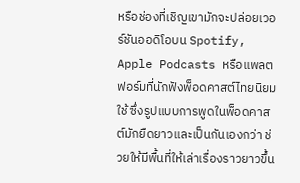หรือช่องที่เชิญเขามักจะปล่อยเวอร์ชันออดิโอบน Spotify, Apple Podcasts หรือแพลตฟอร์มที่นักฟังพ็อดคาสต์ไทยนิยมใช้ ซึ่งรูปแบบการพูดในพ็อดคาสต์มักยืดยาวและเป็นกันเองกว่า ช่วยให้มีพื้นที่ให้เล่าเรื่องราวยาวขึ้น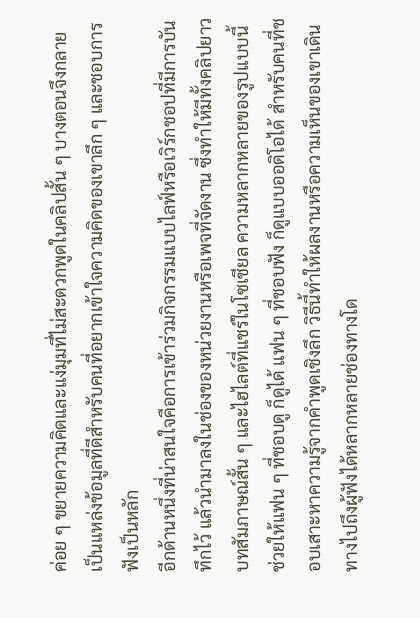ค่อย ๆ ขยายความคิดและแง่มุมที่ไม่สะดวกพูดในคลิปสั้น ๆ บางตอนจึงกลายเป็นแหล่งข้อมูลที่ดีสำหรับคนที่อยากเข้าใจความคิดของเขาลึก ๆ และชอบการฟังเป็นหลัก
อีกด้านหนึ่งที่น่าสนใจคือการเข้าร่วมกิจกรรมแบบไลฟ์หรือเวิร์กชอปที่มีการบันทึกไว้ แล้วนำมาลงในช่องของหน่วยงานหรือเพจที่จัดงาน ซึ่งทำให้มีทั้งคลิปยาว บทสัมภาษณ์สั้น ๆ และไฮไลต์ที่แชร์ในโซเชียล ความหลากหลายของรูปแบบนี้ช่วยให้แฟน ๆ ที่ชอบดู ก็ดูได้ แฟน ๆ ที่ชอบฟัง ก็ดูแบบออดิโอได้ สำหรับคนที่ชอบเสาะหาความรู้จากคำพูดเชิงลึก วิธีนี้ทำให้ผลงานหรือความเห็นของเขาเดินทางไปถึงผู้ฟังได้หลากหลายช่องทางโด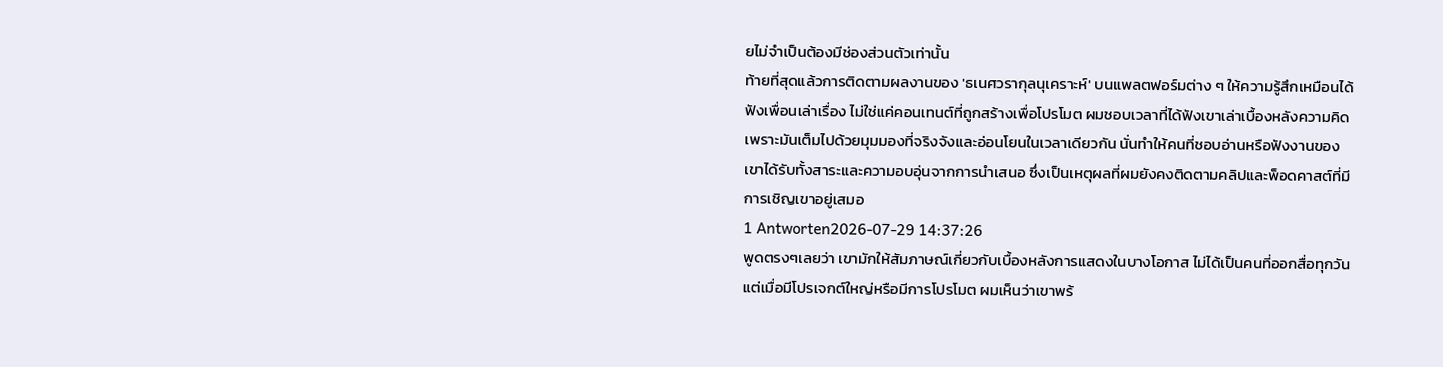ยไม่จำเป็นต้องมีช่องส่วนตัวเท่านั้น
ท้ายที่สุดแล้วการติดตามผลงานของ 'ธเนศวรากุลนุเคราะห์' บนแพลตฟอร์มต่าง ๆ ให้ความรู้สึกเหมือนได้ฟังเพื่อนเล่าเรื่อง ไม่ใช่แค่คอนเทนต์ที่ถูกสร้างเพื่อโปรโมต ผมชอบเวลาที่ได้ฟังเขาเล่าเบื้องหลังความคิด เพราะมันเต็มไปด้วยมุมมองที่จริงจังและอ่อนโยนในเวลาเดียวกัน นั่นทำให้คนที่ชอบอ่านหรือฟังงานของเขาได้รับทั้งสาระและความอบอุ่นจากการนำเสนอ ซึ่งเป็นเหตุผลที่ผมยังคงติดตามคลิปและพ็อดคาสต์ที่มีการเชิญเขาอยู่เสมอ
1 Antworten2026-07-29 14:37:26
พูดตรงๆเลยว่า เขามักให้สัมภาษณ์เกี่ยวกับเบื้องหลังการแสดงในบางโอกาส ไม่ได้เป็นคนที่ออกสื่อทุกวันแต่เมื่อมีโปรเจกต์ใหญ่หรือมีการโปรโมต ผมเห็นว่าเขาพร้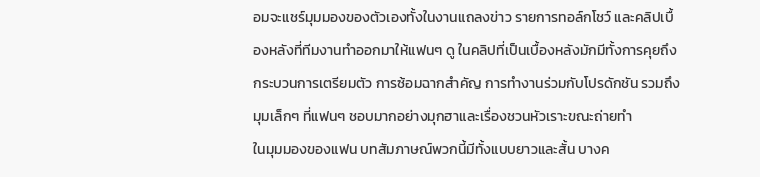อมจะแชร์มุมมองของตัวเองทั้งในงานแถลงข่าว รายการทอล์กโชว์ และคลิปเบื้องหลังที่ทีมงานทำออกมาให้แฟนๆ ดู ในคลิปที่เป็นเบื้องหลังมักมีทั้งการคุยถึงกระบวนการเตรียมตัว การซ้อมฉากสำคัญ การทำงานร่วมกับโปรดักชัน รวมถึงมุมเล็กๆ ที่แฟนๆ ชอบมากอย่างมุกฮาและเรื่องชวนหัวเราะขณะถ่ายทำ
ในมุมมองของแฟน บทสัมภาษณ์พวกนี้มีทั้งแบบยาวและสั้น บางค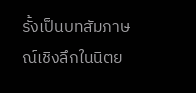รั้งเป็นบทสัมภาษณ์เชิงลึกในนิตย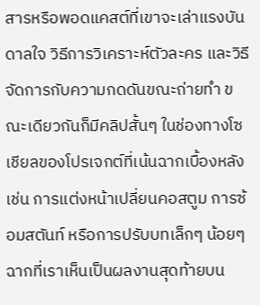สารหรือพอดแคสต์ที่เขาจะเล่าแรงบันดาลใจ วิธีการวิเคราะห์ตัวละคร และวิธีจัดการกับความกดดันขณะถ่ายทำ ขณะเดียวกันก็มีคลิปสั้นๆ ในช่องทางโซเชียลของโปรเจกต์ที่เน้นฉากเบื้องหลัง เช่น การแต่งหน้าเปลี่ยนคอสตูม การซ้อมสตันท์ หรือการปรับบทเล็กๆ น้อยๆ ฉากที่เราเห็นเป็นผลงานสุดท้ายบน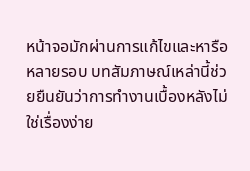หน้าจอมักผ่านการแก้ไขและหารือหลายรอบ บทสัมภาษณ์เหล่านี้ช่วยยืนยันว่าการทำงานเบื้องหลังไม่ใช่เรื่องง่าย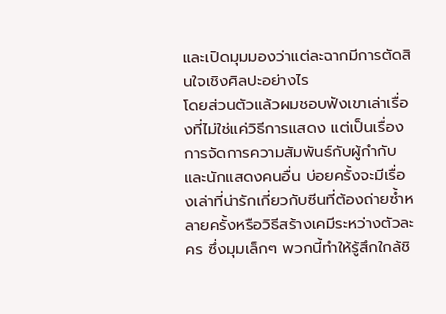และเปิดมุมมองว่าแต่ละฉากมีการตัดสินใจเชิงศิลปะอย่างไร
โดยส่วนตัวแล้วผมชอบฟังเขาเล่าเรื่องที่ไม่ใช่แค่วิธีการแสดง แต่เป็นเรื่องการจัดการความสัมพันธ์กับผู้กำกับและนักแสดงคนอื่น บ่อยครั้งจะมีเรื่องเล่าที่น่ารักเกี่ยวกับซีนที่ต้องถ่ายซ้ำหลายครั้งหรือวิธีสร้างเคมีระหว่างตัวละคร ซึ่งมุมเล็กๆ พวกนี้ทำให้รู้สึกใกล้ชิ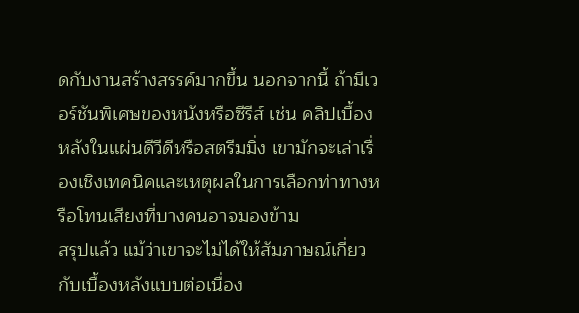ดกับงานสร้างสรรค์มากขึ้น นอกจากนี้ ถ้ามีเวอร์ชันพิเศษของหนังหรือซีรีส์ เช่น คลิปเบื้องหลังในแผ่นดีวีดีหรือสตรีมมิ่ง เขามักจะเล่าเรื่องเชิงเทคนิคและเหตุผลในการเลือกท่าทางหรือโทนเสียงที่บางคนอาจมองข้าม
สรุปแล้ว แม้ว่าเขาจะไม่ได้ให้สัมภาษณ์เกี่ยวกับเบื้องหลังแบบต่อเนื่อง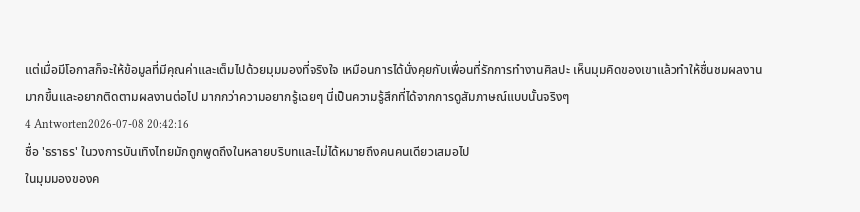แต่เมื่อมีโอกาสก็จะให้ข้อมูลที่มีคุณค่าและเต็มไปด้วยมุมมองที่จริงใจ เหมือนการได้นั่งคุยกับเพื่อนที่รักการทำงานศิลปะ เห็นมุมคิดของเขาแล้วทำให้ชื่นชมผลงานมากขึ้นและอยากติดตามผลงานต่อไป มากกว่าความอยากรู้เฉยๆ นี่เป็นความรู้สึกที่ได้จากการดูสัมภาษณ์แบบนั้นจริงๆ
4 Antworten2026-07-08 20:42:16
ชื่อ 'ธราธร' ในวงการบันเทิงไทยมักถูกพูดถึงในหลายบริบทและไม่ได้หมายถึงคนคนเดียวเสมอไป
ในมุมมองของค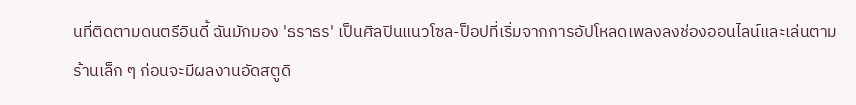นที่ติดตามดนตรีอินดี้ ฉันมักมอง 'ธราธร' เป็นศิลปินแนวโซล-ป็อปที่เริ่มจากการอัปโหลดเพลงลงช่องออนไลน์และเล่นตามร้านเล็ก ๆ ก่อนจะมีผลงานอัดสตูดิ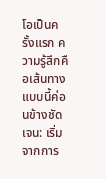โอเป็นครั้งแรก ความรู้สึกคือเส้นทางแบบนี้ค่อนข้างชัดเจน: เริ่มจากการ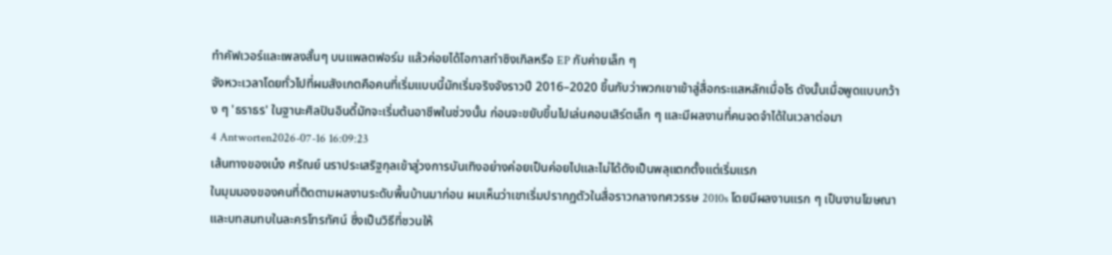ทำคัฟเวอร์และเพลงสั้นๆ บนแพลตฟอร์ม แล้วค่อยได้โอกาสทำซิงเกิลหรือ EP กับค่ายเล็ก ๆ
จังหวะเวลาโดยทั่วไปที่ผมสังเกตคือคนที่เริ่มแบบนี้มักเริ่มจริงจังราวปี 2016–2020 ขึ้นกับว่าพวกเขาเข้าสู่สื่อกระแสหลักเมื่อไร ดังนั้นเมื่อพูดแบบกว้าง ๆ 'ธราธร' ในฐานะศิลปินอินดี้มักจะเริ่มต้นอาชีพในช่วงนั้น ก่อนจะขยับขึ้นไปเล่นคอนเสิร์ตเล็ก ๆ และมีผลงานที่คนจดจำได้ในเวลาต่อมา
4 Antworten2026-07-16 16:09:23
เส้นทางของเน๋ง ศรัณย์ นราประเสริฐกุลเข้าสู่วงการบันเทิงอย่างค่อยเป็นค่อยไปและไม่ได้ดังเป็นพลุแตกตั้งแต่เริ่มแรก
ในมุมมองของคนที่ติดตามผลงานระดับพื้นบ้านมาก่อน ผมเห็นว่าเขาเริ่มปรากฏตัวในสื่อราวกลางทศวรรษ 2010s โดยมีผลงานแรก ๆ เป็นงานโฆษณาและบทสมทบในละครโทรทัศน์ ซึ่งเป็นวิธีที่ชวนให้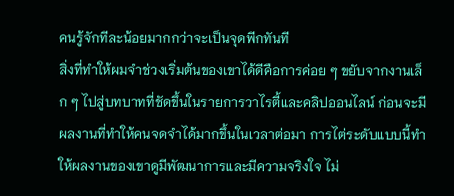คนรู้จักทีละน้อยมากกว่าจะเป็นจุดพีกทันที
สิ่งที่ทำให้ผมจำช่วงเริ่มต้นของเขาได้ดีคือการค่อย ๆ ขยับจากงานเล็ก ๆ ไปสู่บทบาทที่ชัดขึ้นในรายการวาไรตี้และคลิปออนไลน์ ก่อนจะมีผลงานที่ทำให้คนจดจำได้มากขึ้นในเวลาต่อมา การไต่ระดับแบบนี้ทำให้ผลงานของเขาดูมีพัฒนาการและมีความจริงใจ ไม่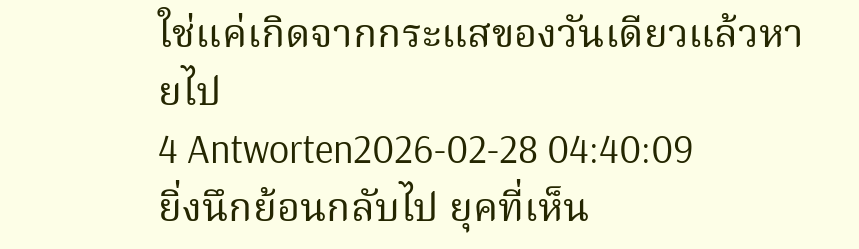ใช่แค่เกิดจากกระแสของวันเดียวแล้วหายไป
4 Antworten2026-02-28 04:40:09
ยิ่งนึกย้อนกลับไป ยุคที่เห็น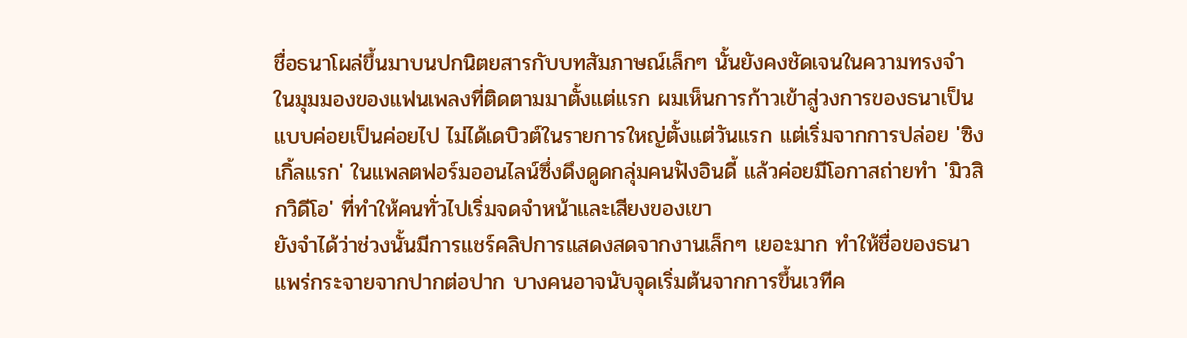ชื่อธนาโผล่ขึ้นมาบนปกนิตยสารกับบทสัมภาษณ์เล็กๆ นั้นยังคงชัดเจนในความทรงจำ
ในมุมมองของแฟนเพลงที่ติดตามมาตั้งแต่แรก ผมเห็นการก้าวเข้าสู่วงการของธนาเป็นแบบค่อยเป็นค่อยไป ไม่ได้เดบิวต์ในรายการใหญ่ตั้งแต่วันแรก แต่เริ่มจากการปล่อย 'ซิงเกิ้ลแรก' ในแพลตฟอร์มออนไลน์ซึ่งดึงดูดกลุ่มคนฟังอินดี้ แล้วค่อยมีโอกาสถ่ายทำ 'มิวสิกวิดีโอ' ที่ทำให้คนทั่วไปเริ่มจดจำหน้าและเสียงของเขา
ยังจำได้ว่าช่วงนั้นมีการแชร์คลิปการแสดงสดจากงานเล็กๆ เยอะมาก ทำให้ชื่อของธนาแพร่กระจายจากปากต่อปาก บางคนอาจนับจุดเริ่มต้นจากการขึ้นเวทีค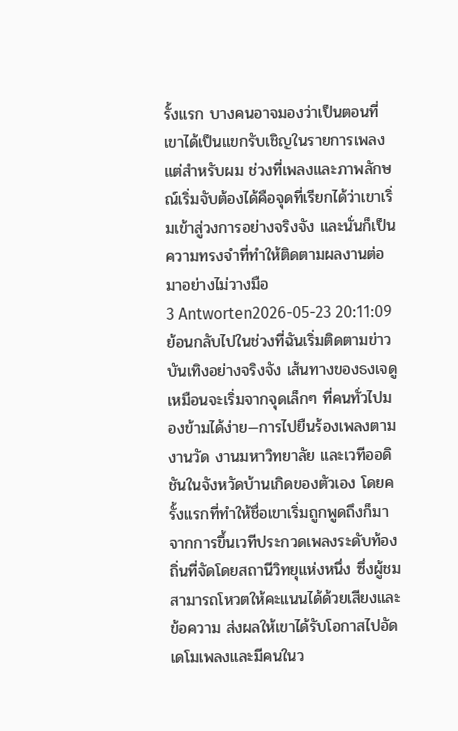รั้งแรก บางคนอาจมองว่าเป็นตอนที่เขาได้เป็นแขกรับเชิญในรายการเพลง แต่สำหรับผม ช่วงที่เพลงและภาพลักษณ์เริ่มจับต้องได้คือจุดที่เรียกได้ว่าเขาเริ่มเข้าสู่วงการอย่างจริงจัง และนั่นก็เป็นความทรงจำที่ทำให้ติดตามผลงานต่อมาอย่างไม่วางมือ
3 Antworten2026-05-23 20:11:09
ย้อนกลับไปในช่วงที่ฉันเริ่มติดตามข่าวบันเทิงอย่างจริงจัง เส้นทางของธงเจดูเหมือนจะเริ่มจากจุดเล็กๆ ที่คนทั่วไปมองข้ามได้ง่าย—การไปยืนร้องเพลงตามงานวัด งานมหาวิทยาลัย และเวทีออดิชันในจังหวัดบ้านเกิดของตัวเอง โดยครั้งแรกที่ทำให้ชื่อเขาเริ่มถูกพูดถึงก็มาจากการขึ้นเวทีประกวดเพลงระดับท้องถิ่นที่จัดโดยสถานีวิทยุแห่งหนึ่ง ซึ่งผู้ชมสามารถโหวตให้คะแนนได้ด้วยเสียงและข้อความ ส่งผลให้เขาได้รับโอกาสไปอัดเดโมเพลงและมีคนในว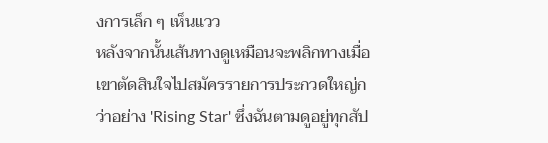งการเล็ก ๆ เห็นแวว
หลังจากนั้นเส้นทางดูเหมือนจะพลิกทางเมื่อเขาตัดสินใจไปสมัครรายการประกวดใหญ่กว่าอย่าง 'Rising Star' ซึ่งฉันตามดูอยู่ทุกสัป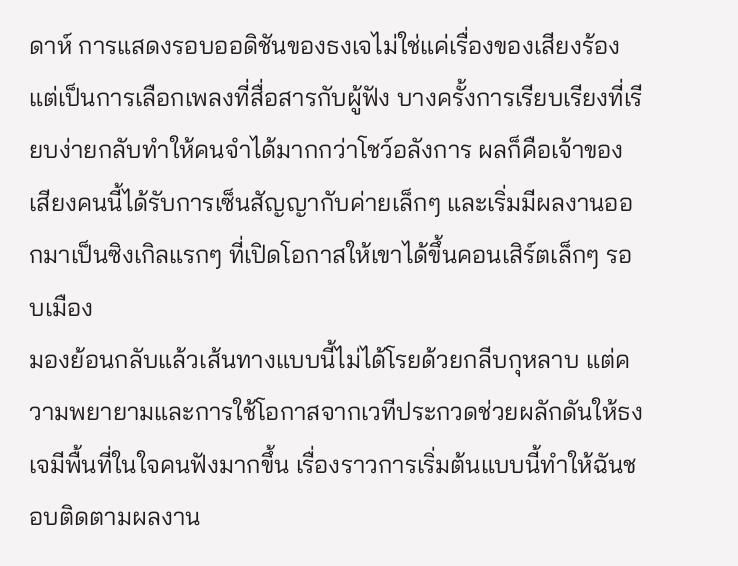ดาห์ การแสดงรอบออดิชันของธงเจไม่ใช่แค่เรื่องของเสียงร้อง แต่เป็นการเลือกเพลงที่สื่อสารกับผู้ฟัง บางครั้งการเรียบเรียงที่เรียบง่ายกลับทำให้คนจำได้มากกว่าโชว์อลังการ ผลก็คือเจ้าของเสียงคนนี้ได้รับการเซ็นสัญญากับค่ายเล็กๆ และเริ่มมีผลงานออกมาเป็นซิงเกิลแรกๆ ที่เปิดโอกาสให้เขาได้ขึ้นคอนเสิร์ตเล็กๆ รอบเมือง
มองย้อนกลับแล้วเส้นทางแบบนี้ไม่ได้โรยด้วยกลีบกุหลาบ แต่ความพยายามและการใช้โอกาสจากเวทีประกวดช่วยผลักดันให้ธงเจมีพื้นที่ในใจคนฟังมากขึ้น เรื่องราวการเริ่มต้นแบบนี้ทำให้ฉันชอบติดตามผลงาน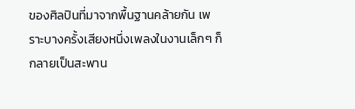ของศิลปินที่มาจากพื้นฐานคล้ายกัน เพราะบางครั้งเสียงหนึ่งเพลงในงานเล็กๆ ก็กลายเป็นสะพาน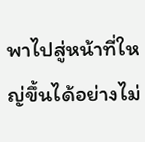พาไปสู่หน้าที่ใหญ่ขึ้นได้อย่างไม่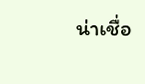น่าเชื่อ